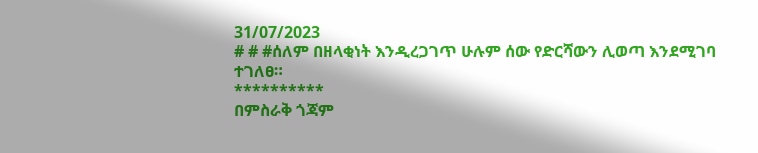31/07/2023
# # #ሰለም በዘላቂነት እንዲረጋገጥ ሁሉም ሰው የድርሻውን ሊወጣ እንደሚገባ ተገለፀ።
**********
በምስራቅ ጎጃም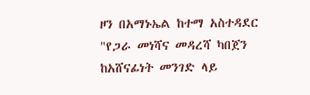ዞን በአማኑኤል ከተማ አስተዳደር "የጋራ መነሻና መዳረሻ ካበጀን ከአሸናፊነት መንገድ ላይ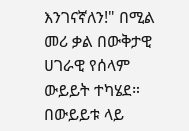እንገናኛለን!" በሚል መሪ ቃል በውቅታዊ ሀገራዊ የሰላም ውይይት ተካሄደ።
በውይይቱ ላይ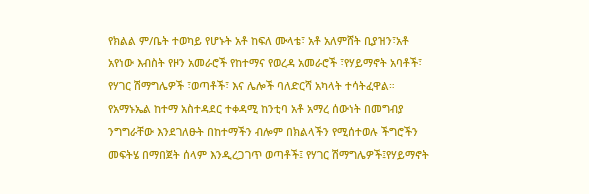የክልል ም/ቤት ተወካይ የሆኑት አቶ ከፍለ ሙላቴ፣ አቶ አለምሸት ቢያዝን፣አቶ አየነው እብስት የዞን አመራሮች የከተማና የወረዳ አመራሮች ፣የሃይማኖት አባቶች፣ የሃገር ሽማግሌዎች ፣ወጣቶች፣ እና ሌሎች ባለድርሻ አካላት ተሳትፈዋል።
የአማኑኤል ከተማ አስተዳደር ተቀዳሚ ከንቲባ አቶ አማረ ሰውነት በመግብያ ንግግራቸው እንደገለፁት በከተማችን ብሎም በክልላችን የሚሰተወሉ ችግሮችን መፍትሄ በማበጀት ሰላም እንዲረጋገጥ ወጣቶች፤ የሃገር ሽማግሌዎች፤የሃይማኖት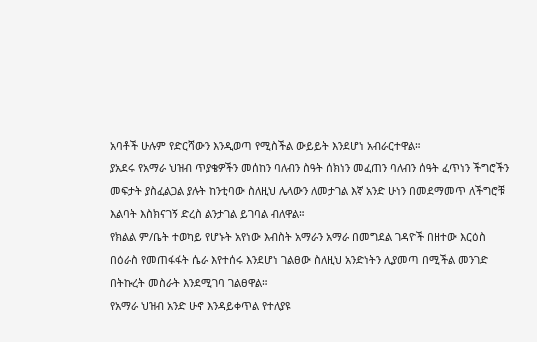አባቶች ሁሉም የድርሻውን እንዲወጣ የሚስችል ውይይት እንደሆነ አብራርተዋል።
ያአደሩ የአማራ ህዝብ ጥያቄዎችን መሰከን ባለብን ስዓት ሰክነን መፈጠን ባለብን ሰዓት ፈጥነን ችግሮችን መፍታት ያስፈልጋል ያሉት ከንቲባው ስለዚህ ሌላውን ለመታገል እኛ አንድ ሁነን በመደማመጥ ለችግሮቹ እልባት እስክናገኝ ድረስ ልንታገል ይገባል ብለዋል።
የክልል ም/ቤት ተወካይ የሆኑት አየነው እብስት አማራን አማራ በመግደል ገዳዮች በዘተው እርዕስ በዕራስ የመጠፋፋት ሴራ እየተሰሩ እንደሆነ ገልፀው ስለዚህ አንድነትን ሊያመጣ በሚችል መንገድ በትኩረት መስራት እንደሚገባ ገልፀዋል።
የአማራ ህዝብ አንድ ሁኖ እንዳይቀጥል የተለያዩ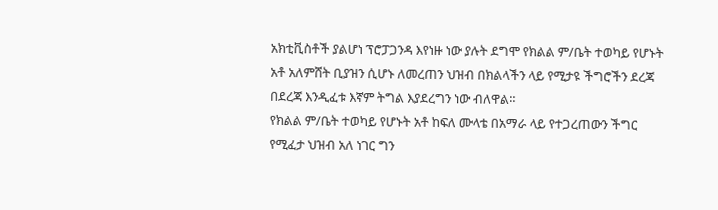አክቲቪስቶች ያልሆነ ፕሮፓጋንዳ እየነዙ ነው ያሉት ደግሞ የክልል ም/ቤት ተወካይ የሆኑት አቶ አለምሸት ቢያዝን ሲሆኑ ለመረጠን ህዝብ በክልላችን ላይ የሚታዩ ችግሮችን ደረጃ በደረጃ እንዲፈቱ እኛም ትግል እያደረግን ነው ብለዋል።
የክልል ም/ቤት ተወካይ የሆኑት አቶ ከፍለ ሙላቴ በአማራ ላይ የተጋረጠውን ችግር የሚፈታ ህዝብ አለ ነገር ግን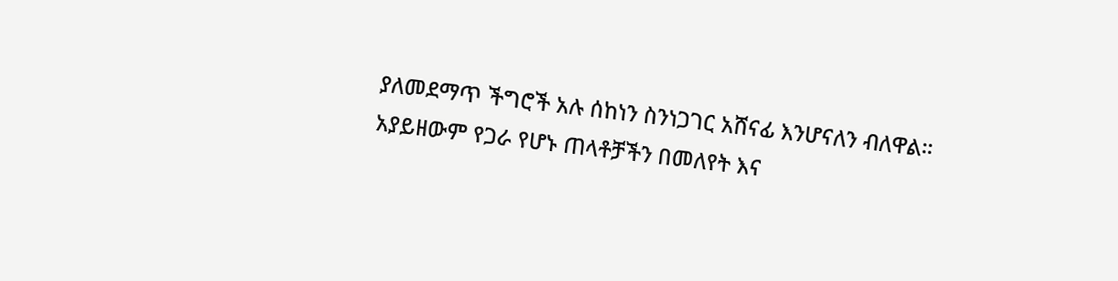ያለመደማጥ ችግሮች አሉ ሰከነን ስንነጋገር አሸናፊ እንሆናለን ብለዋል።
አያይዘውም የጋራ የሆኑ ጠላቶቻችን በመለየት እና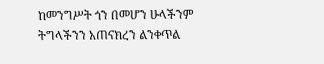ከመንግሥት ጎን በመሆን ሁላችንም ትግላችንን አጠናክረን ልንቀጥል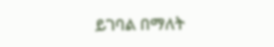ይገባል በማለት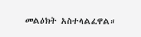መልዕክት አስተላልፈዋል።